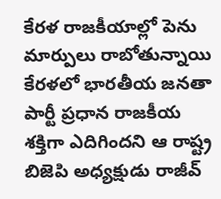కేరళ రాజకీయాల్లో పెను మార్పులు రాబోతున్నాయి
కేరళలో భారతీయ జనతా పార్టీ ప్రధాన రాజకీయ శక్తిగా ఎదిగిందని ఆ రాష్ట్ర బిజెపి అధ్యక్షుడు రాజీవ్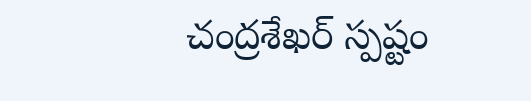చంద్రశేఖర్ స్పష్టం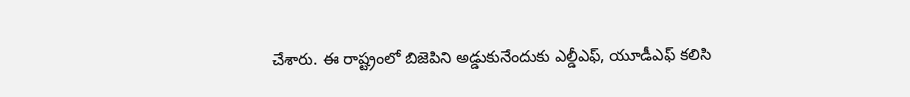చేశారు. ఈ రాష్ట్రంలో బిజెపిని అడ్డుకునేందుకు ఎల్డీఎఫ్, యూడీఎఫ్ కలిసి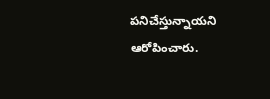పనిచేస్తున్నాయని ఆరోపించారు.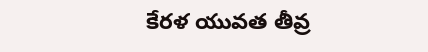కేరళ యువత తీవ్ర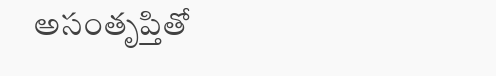అసంతృప్తితో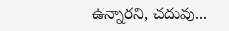ఉన్నారని, చదువు...